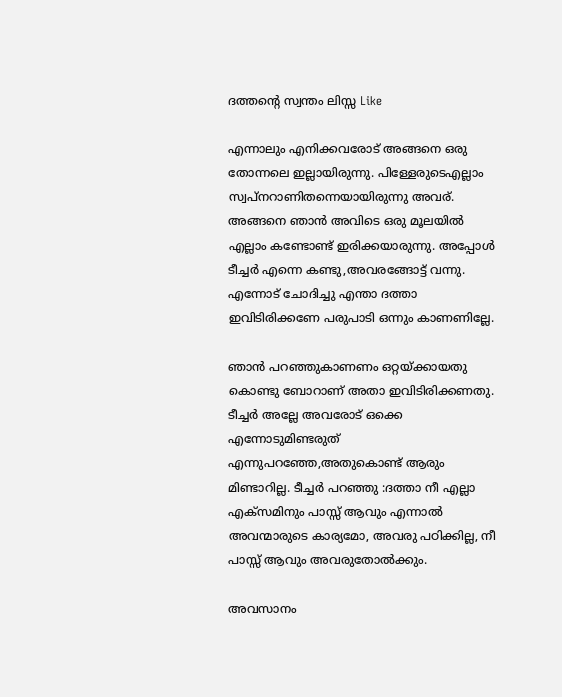ദത്തന്‍റെ സ്വന്തം ലിസ്സ Like

എന്നാലും എനിക്കവരോട് അങ്ങനെ ഒരു തോന്നലെ ഇല്ലായിരുന്നു. പിള്ളേരുടെഎല്ലാം സ്വപ്നറാണിതന്നെയായിരുന്നു അവര്. അങ്ങനെ ഞാൻ അവിടെ ഒരു മൂലയിൽ എല്ലാം കണ്ടോണ്ട് ഇരിക്കയാരുന്നു. അപ്പോൾ ടീച്ചർ എന്നെ കണ്ടു,അവരങ്ങോട്ട്‌ വന്നു. എന്നോട് ചോദിച്ചു എന്താ ദത്താ ഇവിടിരിക്കണേ പരുപാടി ഒന്നും കാണണില്ലേ.

ഞാൻ പറഞ്ഞുകാണണം ഒറ്റയ്ക്കായതു കൊണ്ടു ബോറാണ് അതാ ഇവിടിരിക്കണതു. ടീച്ചർ അല്ലേ അവരോട് ഒക്കെ എന്നോടുമിണ്ടരുത് എന്നുപറഞ്ഞേ,അതുകൊണ്ട് ആരും മിണ്ടാറില്ല. ടീച്ചർ പറഞ്ഞു :ദത്താ നീ എല്ലാ എക്സമിനും പാസ്സ് ആവും എന്നാൽ അവന്മാരുടെ കാര്യമോ, അവരു പഠിക്കില്ല, നീ പാസ്സ് ആവും അവരുതോൽക്കും.

അവസാനം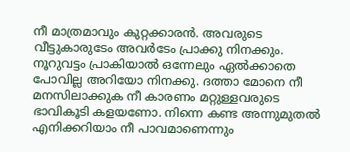നീ മാത്രമാവും കുറ്റക്കാരൻ. അവരുടെ വീട്ടുകാരുടേം അവർടേം പ്രാക്കു നിനക്കും. നൂറുവട്ടം പ്രാകിയാൽ ഒന്നേലും ഏൽക്കാതെ പോവില്ല അറിയോ നിനക്കു. ദത്താ മോനെ നീ മനസിലാക്കുക നീ കാരണം മറ്റുള്ളവരുടെ ഭാവികൂടി കളയണോ. നിന്നെ കണ്ട അന്നുമുതൽ എനിക്കറിയാം നീ പാവമാണെന്നും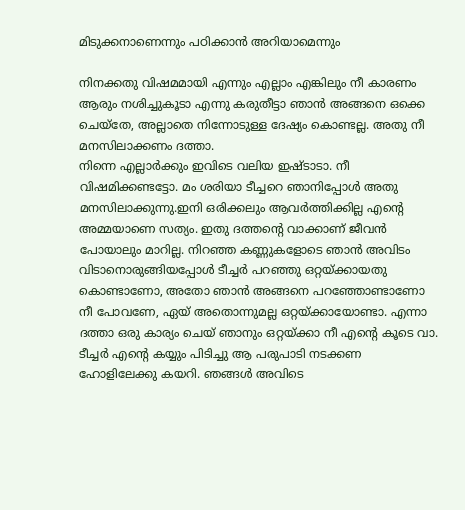മിടുക്കനാണെന്നും പഠിക്കാൻ അറിയാമെന്നും

നിനക്കതു വിഷമമായി എന്നും എല്ലാം എങ്കിലും നീ കാരണം ആരും നശിച്ചുകൂടാ എന്നു കരുതീട്ടാ ഞാൻ അങ്ങനെ ഒക്കെ ചെയ്തേ, അല്ലാതെ നിന്നോടുള്ള ദേഷ്യം കൊണ്ടല്ല. അതു നീ മനസിലാക്കണം ദത്താ.
നിന്നെ എല്ലാർക്കും ഇവിടെ വലിയ ഇഷ്ടാടാ. നീ വിഷമിക്കണ്ടട്ടോ. മം ശരിയാ ടീച്ചറെ ഞാനിപ്പോൾ അതു മനസിലാക്കുന്നു.ഇനി ഒരിക്കലും ആവർത്തിക്കില്ല എന്റെ അമ്മയാണെ സത്യം. ഇതു ദത്തന്റെ വാക്കാണ് ജീവൻ പോയാലും മാറില്ല. നിറഞ്ഞ കണ്ണുകളോടെ ഞാൻ അവിടം വിടാനൊരുങ്ങിയപ്പോൾ ടീച്ചർ പറഞ്ഞു ഒറ്റയ്ക്കായതു കൊണ്ടാണോ, അതോ ഞാൻ അങ്ങനെ പറഞ്ഞോണ്ടാണോ നീ പോവണേ, ഏയ്‌ അതൊന്നുമല്ല ഒറ്റയ്ക്കായോണ്ടാ. എന്നാ ദത്താ ഒരു കാര്യം ചെയ് ഞാനും ഒറ്റയ്ക്കാ നീ എന്റെ കൂടെ വാ. ടീച്ചർ എന്റെ കയ്യും പിടിച്ചു ആ പരുപാടി നടക്കണ ഹോളിലേക്കു കയറി. ഞങ്ങൾ അവിടെ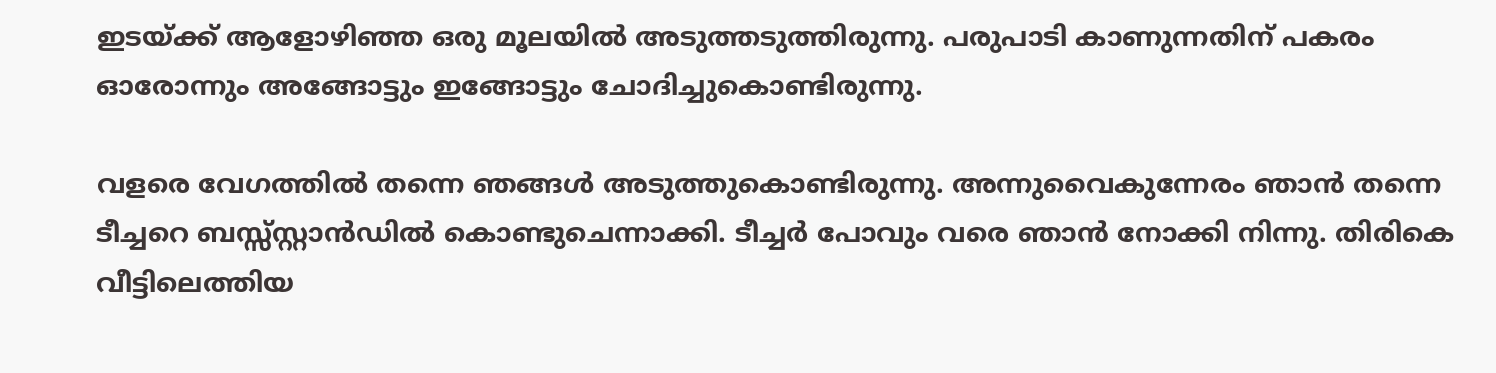ഇടയ്ക്ക് ആളോഴിഞ്ഞ ഒരു മൂലയിൽ അടുത്തടുത്തിരുന്നു. പരുപാടി കാണുന്നതിന് പകരം ഓരോന്നും അങ്ങോട്ടും ഇങ്ങോട്ടും ചോദിച്ചുകൊണ്ടിരുന്നു.

വളരെ വേഗത്തിൽ തന്നെ ഞങ്ങൾ അടുത്തുകൊണ്ടിരുന്നു. അന്നുവൈകുന്നേരം ഞാൻ തന്നെ ടീച്ചറെ ബസ്സ്സ്റ്റാൻഡിൽ കൊണ്ടുചെന്നാക്കി. ടീച്ചർ പോവും വരെ ഞാൻ നോക്കി നിന്നു. തിരികെ വീട്ടിലെത്തിയ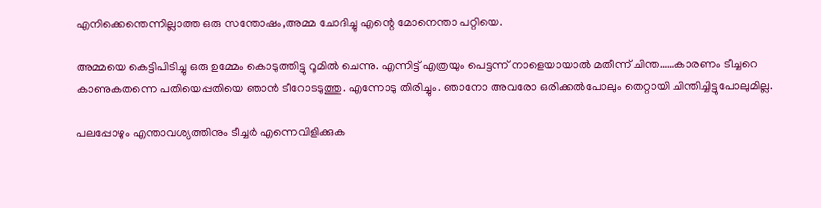എനിക്കെന്തെന്നില്ലാത്ത ഒരു സന്തോഷം,അമ്മ ചോദിച്ചു എന്റെ മോനെന്താ പറ്റിയെ.

അമ്മയെ കെട്ടിപിടിച്ചു ഒരു ഉമ്മേം കൊടുത്തിട്ടു റൂമിൽ ചെന്നു. എന്നിട്ട് എത്രയും പെട്ടന്ന് നാളെയായാൽ മതീന്ന് ചിന്ത……കാരണം ടീച്ചറെ കാണുകതന്നെ പതിയെപ്പതിയെ ഞാൻ ടീറോടടുത്തു. എന്നോടു തിരിച്ചും. ഞാനോ അവരോ ഒരിക്കൽപോലും തെറ്റായി ചിന്തിച്ചിട്ടുപോലുമില്ല.

പലപ്പോഴും എന്താവശ്യത്തിനും ടീച്ചർ എന്നെവിളിക്കുക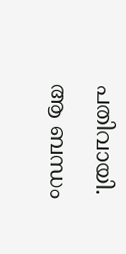പതിവായി. ആ ബന്ധം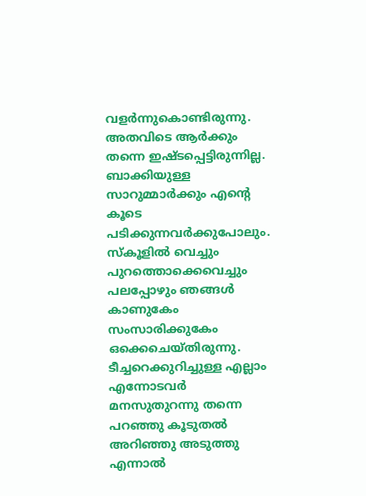വളർന്നുകൊണ്ടിരുന്നു. അതവിടെ ആർക്കും തന്നെ ഇഷ്ടപ്പെട്ടിരുന്നില്ല. ബാക്കിയുള്ള സാറുമ്മാർക്കും എന്റെ കൂടെ പടിക്കുന്നവർക്കുപോലും. സ്കൂളിൽ വെച്ചും പുറത്തൊക്കെവെച്ചും പലപ്പോഴും ഞങ്ങൾ കാണുകേം സംസാരിക്കുകേം ഒക്കെചെയ്തിരുന്നു. ടീച്ചറെക്കുറിച്ചുള്ള എല്ലാം എന്നോടവർ മനസുതുറന്നു തന്നെ പറഞ്ഞു കൂടുതൽ അറിഞ്ഞു അടുത്തു എന്നാൽ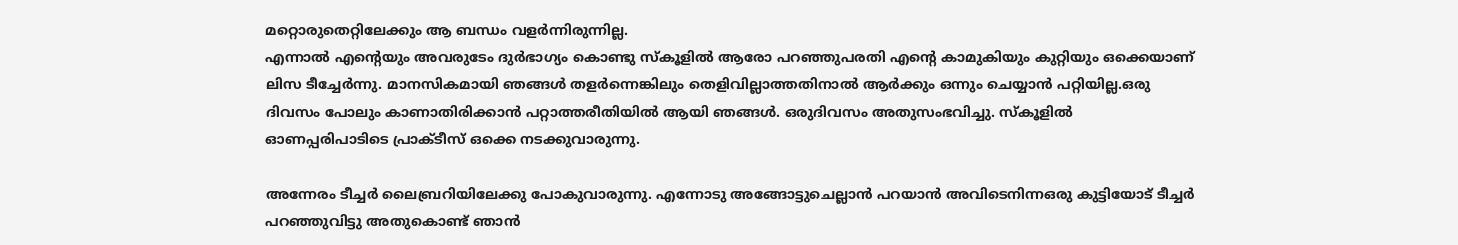മറ്റൊരുതെറ്റിലേക്കും ആ ബന്ധം വളർന്നിരുന്നില്ല.
എന്നാൽ എന്റെയും അവരുടേം ദുർഭാഗ്യം കൊണ്ടു സ്കൂളിൽ ആരോ പറഞ്ഞുപരതി എന്റെ കാമുകിയും കുറ്റിയും ഒക്കെയാണ് ലിസ ടീച്ചേർന്നു. മാനസികമായി ഞങ്ങൾ തളർന്നെങ്കിലും തെളിവില്ലാത്തതിനാൽ ആർക്കും ഒന്നും ചെയ്യാൻ പറ്റിയില്ല.ഒരു ദിവസം പോലും കാണാതിരിക്കാൻ പറ്റാത്തരീതിയിൽ ആയി ഞങ്ങൾ. ഒരുദിവസം അതുസംഭവിച്ചു. സ്കൂളിൽ ഓണപ്പരിപാടിടെ പ്രാക്ടീസ് ഒക്കെ നടക്കുവാരുന്നു.

അന്നേരം ടീച്ചർ ലൈബ്രറിയിലേക്കു പോകുവാരുന്നു. എന്നോടു അങ്ങോട്ടുചെല്ലാൻ പറയാൻ അവിടെനിന്നഒരു കുട്ടിയോട് ടീച്ചർ പറഞ്ഞുവിട്ടു അതുകൊണ്ട് ഞാൻ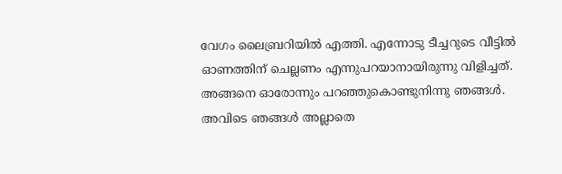വേഗം ലൈബ്രറിയിൽ എത്തി. എന്നോടു ടീച്ചറുടെ വീട്ടിൽ ഓണത്തിന് ചെല്ലണം എന്നുപറയാനായിരുന്നു വിളിച്ചത്. അങ്ങനെ ഓരോന്നും പറഞ്ഞുകൊണ്ടുനിന്നു ഞങ്ങൾ. അവിടെ ഞങ്ങൾ അല്ലാതെ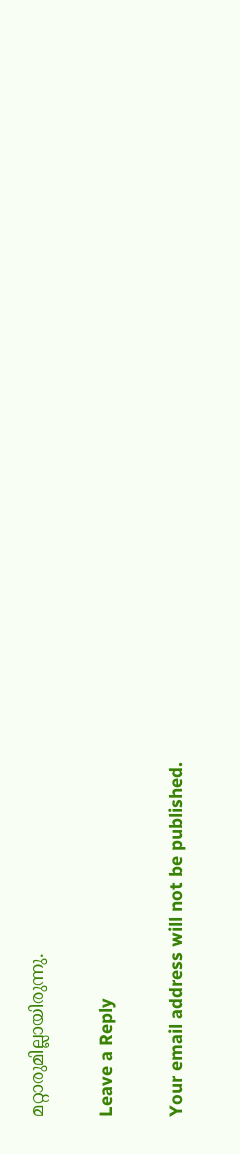മറ്റാരുമില്ലായിരുന്നു.

Leave a Reply

Your email address will not be published.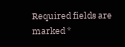Required fields are marked *